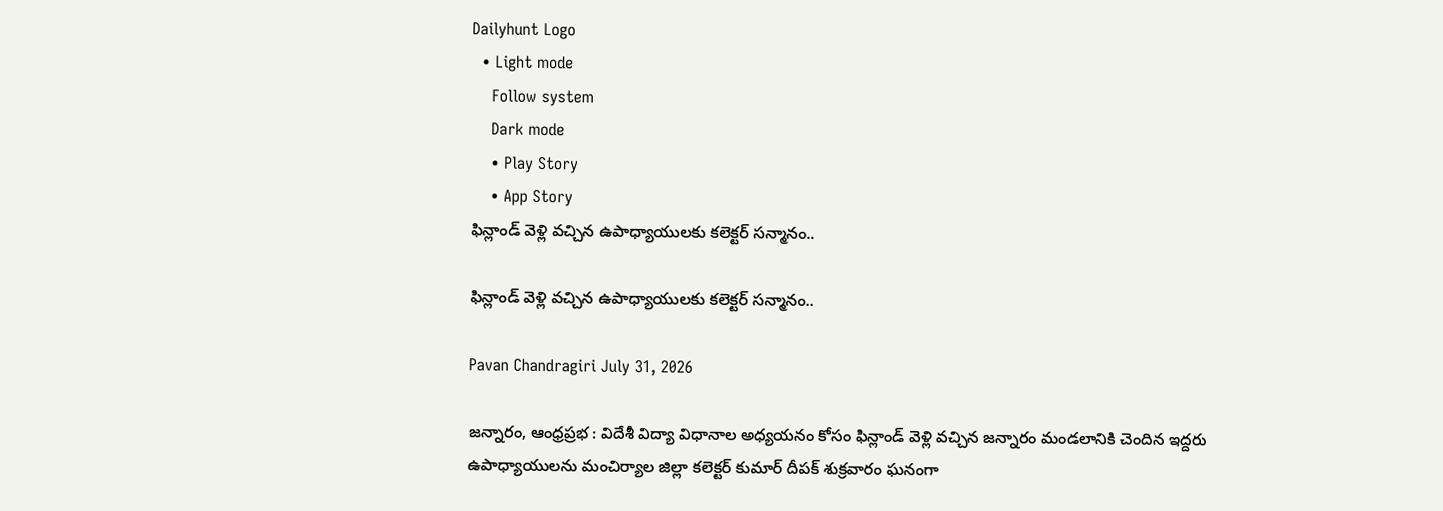Dailyhunt Logo
  • Light mode
    Follow system
    Dark mode
    • Play Story
    • App Story
ఫిన్లాండ్ వెళ్లి వచ్చిన ఉపాధ్యాయులకు కలెక్టర్ సన్మానం..

ఫిన్లాండ్ వెళ్లి వచ్చిన ఉపాధ్యాయులకు కలెక్టర్ సన్మానం..

Pavan Chandragiri July 31, 2026

జన్నారం, ఆంధ్రప్రభ : విదేశీ విద్యా విధానాల అధ్యయనం కోసం ఫిన్లాండ్ వెళ్లి వచ్చిన జన్నారం మండలానికి చెందిన ఇద్దరు ఉపాధ్యాయులను మంచిర్యాల జిల్లా కలెక్టర్ కుమార్ దీపక్ శుక్రవారం ఘనంగా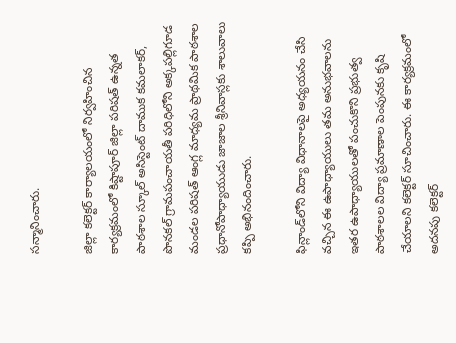సన్మానించారు.

జిల్లా కలెక్టర్ కార్యాలయంలో నిర్వహించిన కార్యక్రమంలో కిష్టాపూర్ జిల్లా పరిషత్ ఉన్నత పాఠశాల స్కూల్ అసిస్టెంట్ దాముక కమలాకర్, పొనకల్ గ్రామపంచాయతీ పరిధిలోని అక్కపల్లిగూడ మండల పరిషత్ ఆంగ్ల మాధ్యమ ప్రాథమిక పాఠశాల ప్రధానోపాధ్యాయుడు జాజాల శ్రీనివాస్లకు శాలువాలు కప్పి అభినందించారు.

ఫిన్లాండ్‌లోని విద్యా విధానాలపై అధ్యయనం చేసి వచ్చిన ఈ ఉపాధ్యాయులు తమ అనుభవాలను ఇతర ఉపాధ్యాయులతో పంచుకొని ప్రభుత్వ పాఠశాలల విద్యా ప్రమాణాల పెంపునకు కృషి చేయాలని కలెక్టర్ సూచించారు. ఈ కార్యక్రమంలో అదనపు కలెక్టర్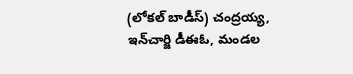(లోకల్ బాడీస్) చంద్రయ్య, ఇన్‌చార్జి డీఈఓ, మండల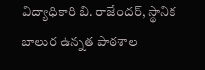విద్యాధికారి బి. రాజేందర్, స్థానిక బాలుర ఉన్నత పాఠశాల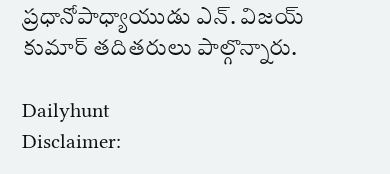ప్రధానోపాధ్యాయుడు ఎన్. విజయ్ కుమార్ తదితరులు పాల్గొన్నారు.

Dailyhunt
Disclaimer: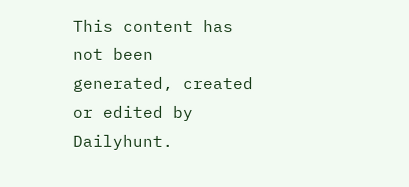This content has not been generated, created or edited by Dailyhunt.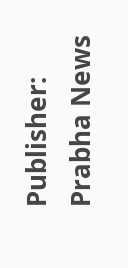Publisher: Prabha News